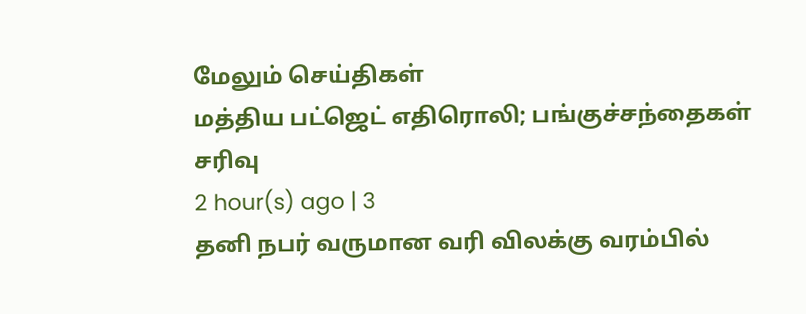மேலும் செய்திகள்
மத்திய பட்ஜெட் எதிரொலி; பங்குச்சந்தைகள் சரிவு
2 hour(s) ago | 3
தனி நபர் வருமான வரி விலக்கு வரம்பில்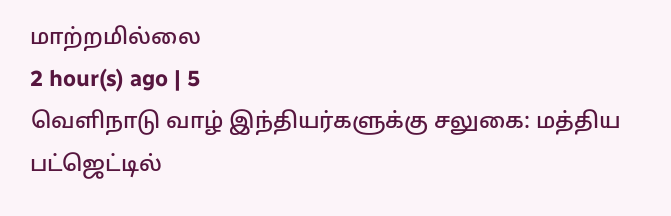மாற்றமில்லை
2 hour(s) ago | 5
வெளிநாடு வாழ் இந்தியர்களுக்கு சலுகை: மத்திய பட்ஜெட்டில்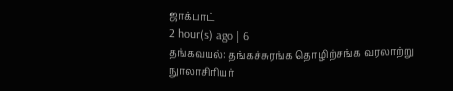ஜாக்பாட்
2 hour(s) ago | 6
தங்கவயல்: தங்கச்சுரங்க தொழிற்சங்க வரலாற்று நுாலாசிரியர்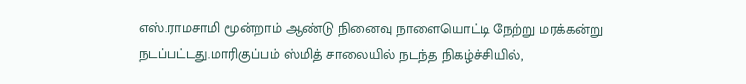எஸ்.ராமசாமி மூன்றாம் ஆண்டு நினைவு நாளையொட்டி நேற்று மரக்கன்று நடப்பட்டது.மாரிகுப்பம் ஸ்மித் சாலையில் நடந்த நிகழ்ச்சியில்,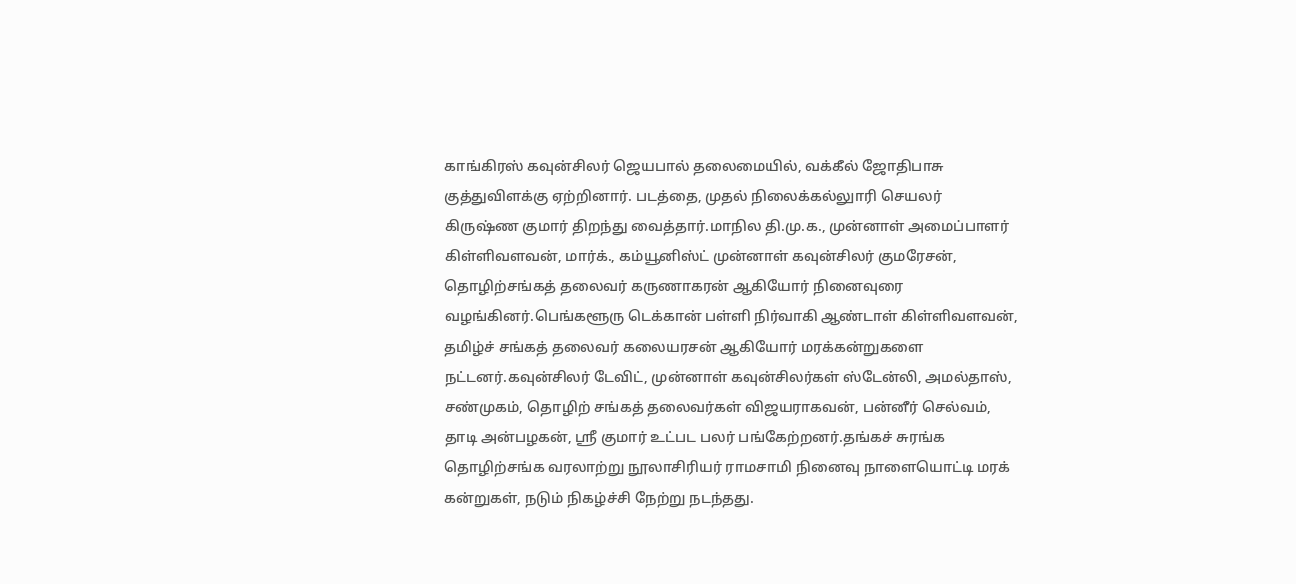காங்கிரஸ் கவுன்சிலர் ஜெயபால் தலைமையில், வக்கீல் ஜோதிபாசு குத்துவிளக்கு ஏற்றினார். படத்தை, முதல் நிலைக்கல்லுாரி செயலர் கிருஷ்ண குமார் திறந்து வைத்தார்.மாநில தி.மு.க., முன்னாள் அமைப்பாளர் கிள்ளிவளவன், மார்க்., கம்யூனிஸ்ட் முன்னாள் கவுன்சிலர் குமரேசன், தொழிற்சங்கத் தலைவர் கருணாகரன் ஆகியோர் நினைவுரை வழங்கினர்.பெங்களூரு டெக்கான் பள்ளி நிர்வாகி ஆண்டாள் கிள்ளிவளவன், தமிழ்ச் சங்கத் தலைவர் கலையரசன் ஆகியோர் மரக்கன்றுகளை நட்டனர்.கவுன்சிலர் டேவிட், முன்னாள் கவுன்சிலர்கள் ஸ்டேன்லி, அமல்தாஸ், சண்முகம், தொழிற் சங்கத் தலைவர்கள் விஜயராகவன், பன்னீர் செல்வம், தாடி அன்பழகன், ஸ்ரீ குமார் உட்பட பலர் பங்கேற்றனர்.தங்கச் சுரங்க தொழிற்சங்க வரலாற்று நூலாசிரியர் ராமசாமி நினைவு நாளையொட்டி மரக் கன்றுகள், நடும் நிகழ்ச்சி நேற்று நடந்தது.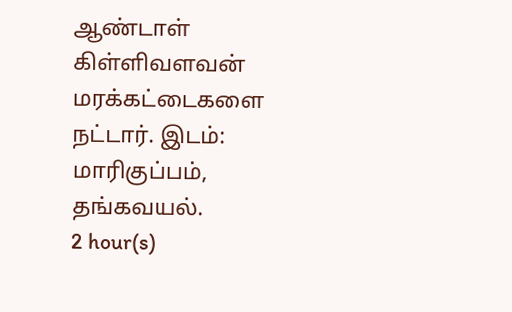ஆண்டாள் கிள்ளிவளவன் மரக்கட்டைகளை நட்டார். இடம்: மாரிகுப்பம், தங்கவயல்.
2 hour(s)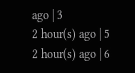ago | 3
2 hour(s) ago | 5
2 hour(s) ago | 6